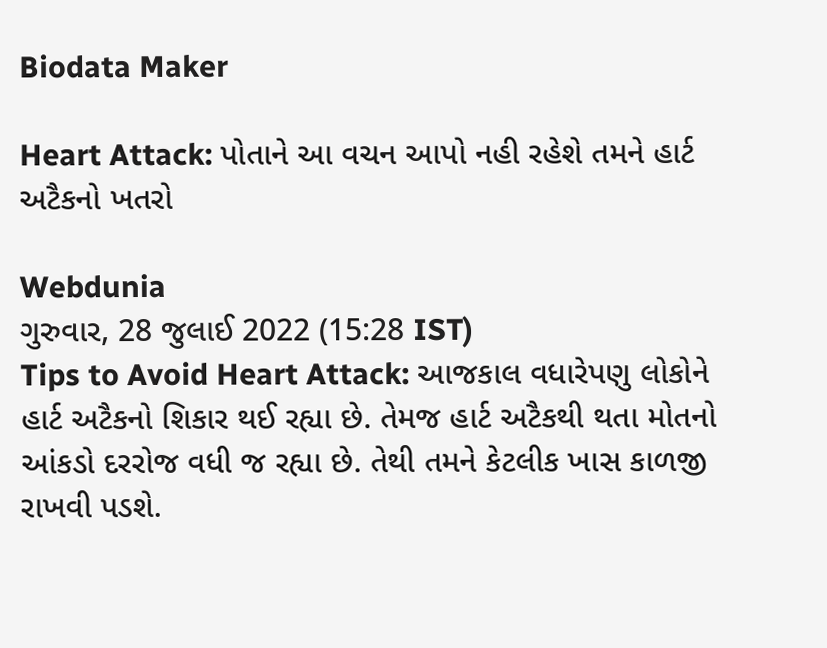Biodata Maker

Heart Attack: પોતાને આ વચન આપો નહી રહેશે તમને હાર્ટ અટૈકનો ખતરો

Webdunia
ગુરુવાર, 28 જુલાઈ 2022 (15:28 IST)
Tips to Avoid Heart Attack: આજકાલ વધારેપણુ લોકોને હાર્ટ અટૈકનો શિકાર થઈ રહ્યા છે. તેમજ હાર્ટ અટૈકથી થતા મોતનો આંકડો દરરોજ વધી જ રહ્યા છે. તેથી તમને કેટલીક ખાસ કાળજી રાખવી પડશે.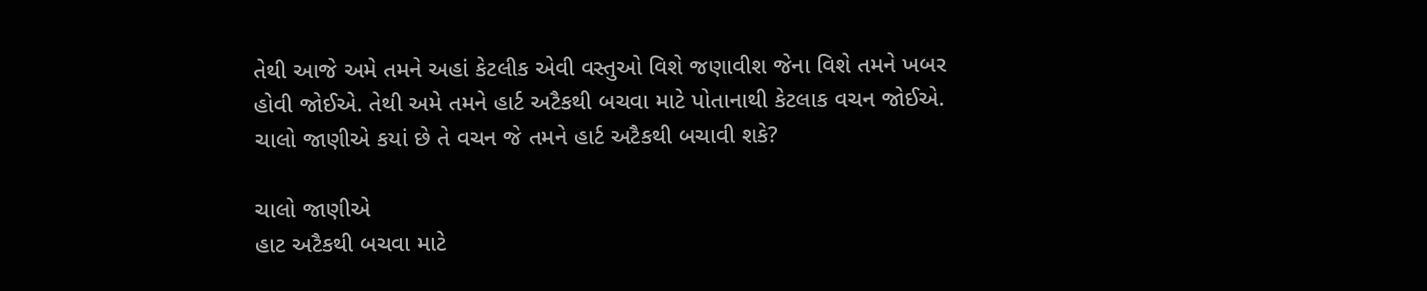તેથી આજે અમે તમને અહાં કેટલીક એવી વસ્તુઓ વિશે જણાવીશ જેના વિશે તમને ખબર હોવી જોઈએ. તેથી અમે તમને હાર્ટ અટૈકથી બચવા માટે પોતાનાથી કેટલાક વચન જોઈએ. ચાલો જાણીએ કયાં છે તે વચન જે તમને હાર્ટ અટૈકથી બચાવી શકે?

ચાલો જાણીએ
હાટ અટૈકથી બચવા માટે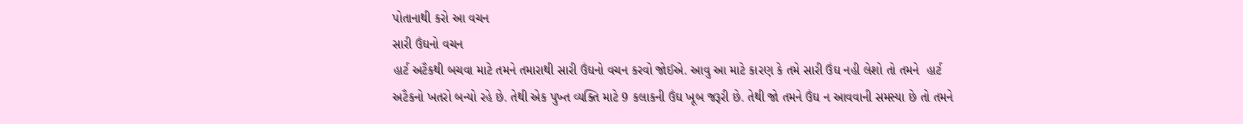પોતાનાથી કરો આ વચન
સારી ઉંઘનો વચન
હાર્ટ અટૈકથી બચવા માટે તમને તમારાથી સારી ઉંઘનો વચન કરવો જોઈએ. આવુ આ માટે કારણ કે તમે સારી ઉંઘ નહી લેશો તો તમને  હાર્ટ અટૈકનો ખતરો બન્યો રહે છે. તેથી એક પુખ્ત વ્યક્તિ માટે 9 કલાકની ઉંઘ ખૂબ જરૂરી છે. તેથી જો તમને ઉંઘ ન આવવાની સમસ્યા છે તો તમને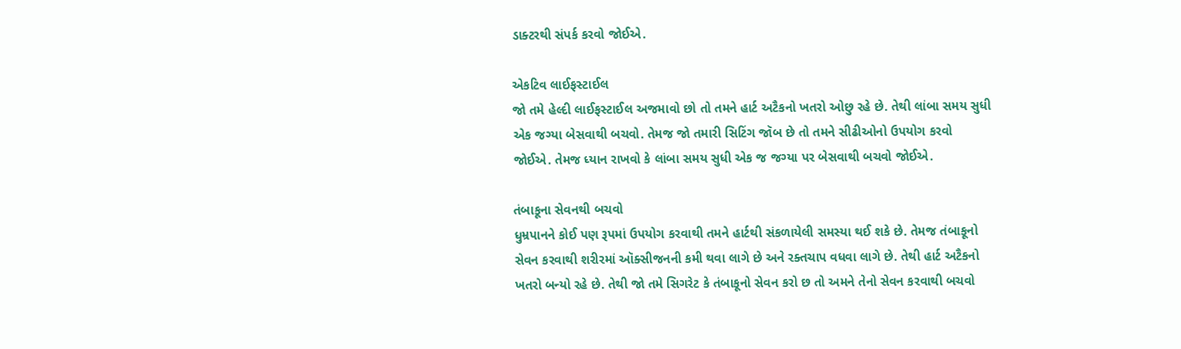ડાક્ટરથી સંપર્ક કરવો જોઈએ.

એકટિવ લાઈફસ્ટાઈલ
જો તમે હેલ્દી લાઈફસ્ટાઈલ અજમાવો છો તો તમને હાર્ટ અટૈકનો ખતરો ઓછુ રહે છે. તેથી લાંબા સમય સુધી એક જગ્યા બેસવાથી બચવો. તેમજ જો તમારી સિટિંગ જૉબ છે તો તમને સીઢીઓનો ઉપયોગ કરવો જોઈએ. તેમજ ધ્યાન રાખવો કે લાંબા સમય સુધી એક જ જગ્યા પર બેસવાથી બચવો જોઈએ.

તંબાકૂના સેવનથી બચવો
ધુમ્રપાનને કોઈ પણ રૂપમાં ઉપયોગ કરવાથી તમને હાર્ટથી સંકળાયેલી સમસ્યા થઈ શકે છે. તેમજ તંબાકૂનો સેવન કરવાથી શરીરમાં ઑક્સીજનની કમી થવા લાગે છે અને રક્તચાપ વધવા લાગે છે. તેથી હાર્ટ અટૈકનો ખતરો બન્યો રહે છે. તેથી જો તમે સિગરેટ કે તંબાકૂનો સેવન કરો છ તો અમને તેનો સેવન કરવાથી બચવો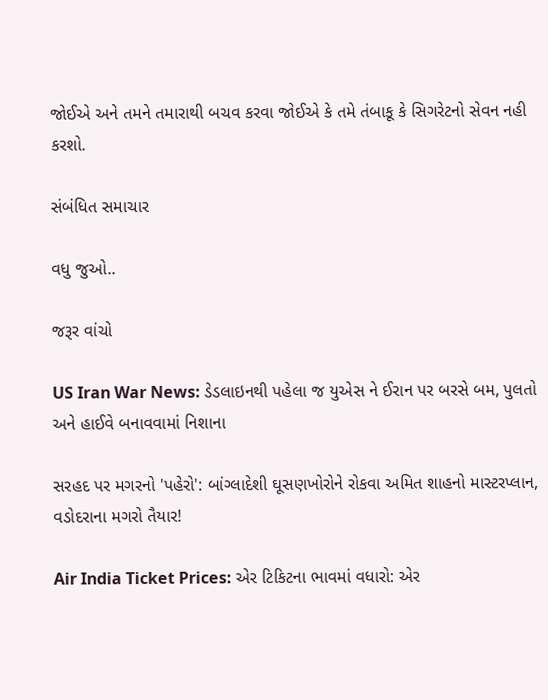જોઈએ અને તમને તમારાથી બચવ કરવા જોઈએ કે તમે તંબાકૂ કે સિગરેટનો સેવન નહી કરશો.

સંબંધિત સમાચાર

વધુ જુઓ..

જરૂર વાંચો

US Iran War News: ડેડલાઇનથી પહેલા જ યુએસ ને ઈરાન પર બરસે બમ, પુલતો અને હાઈવે બનાવવામાં નિશાના

સરહદ પર મગરનો 'પહેરો': બાંગ્લાદેશી ઘૂસણખોરોને રોકવા અમિત શાહનો માસ્ટરપ્લાન, વડોદરાના મગરો તૈયાર!

Air India Ticket Prices: એર ટિકિટના ભાવમાં વધારો: એર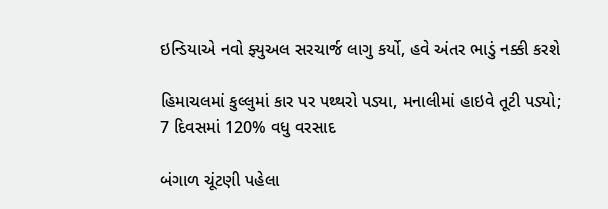ઇન્ડિયાએ નવો ફ્યુઅલ સરચાર્જ લાગુ કર્યો, હવે અંતર ભાડું નક્કી કરશે

હિમાચલમાં કુલ્લુમાં કાર પર પથ્થરો પડ્યા, મનાલીમાં હાઇવે તૂટી પડ્યો; 7 દિવસમાં 120% વધુ વરસાદ

બંગાળ ચૂંટણી પહેલા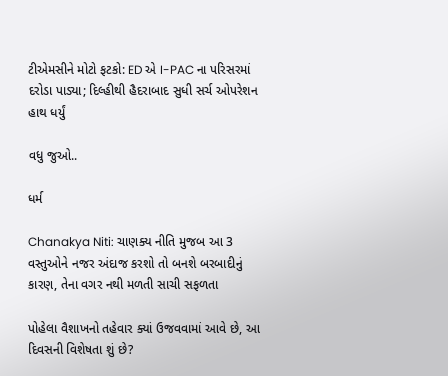ટીએમસીને મોટો ફટકો: ED એ I-PAC ના પરિસરમાં દરોડા પાડ્યા; દિલ્હીથી હૈદરાબાદ સુધી સર્ચ ઓપરેશન હાથ ધર્યું

વધુ જુઓ..

ધર્મ

Chanakya Niti: ચાણક્ય નીતિ મુજબ આ 3 વસ્તુઓને નજર અંદાજ કરશો તો બનશે બરબાદીનું કારણ, તેના વગર નથી મળતી સાચી સફળતા

પોહેલા વૈશાખનો તહેવાર ક્યાં ઉજવવામાં આવે છે, આ દિવસની વિશેષતા શું છે?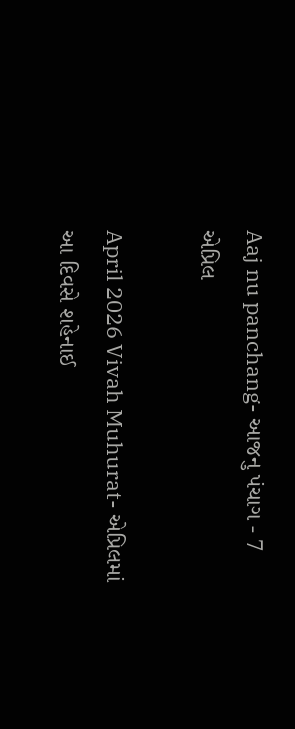Aaj nu panchang- આજનુ પંચાગ - 7 એપ્રિલ

April 2026 Vivah Muhurat- એપ્રિલમાં આ દિવસે શહેનાઈ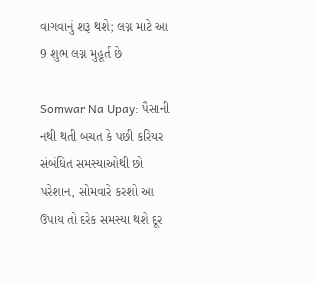વાગવાનું શરૂ થશે; લગ્ન માટે આ 9 શુભ લગ્ન મુહૂર્ત છે

Somwar Na Upay: પૈસાની નથી થતી બચત કે પછી કરિયર સંબંધિત સમસ્યાઓથી છો પરેશાન, સોમવારે કરશો આ ઉપાય તો દરેક સમસ્યા થશે દૂર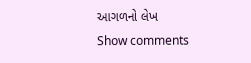આગળનો લેખ
Show comments